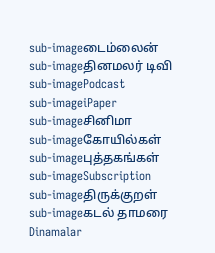sub-imageடைம்லைன்
sub-imageதினமலர் டிவி
sub-imagePodcast
sub-imageiPaper
sub-imageசினிமா
sub-imageகோயில்கள்
sub-imageபுத்தகங்கள்
sub-imageSubscription
sub-imageதிருக்குறள்
sub-imageகடல் தாமரை
Dinamalar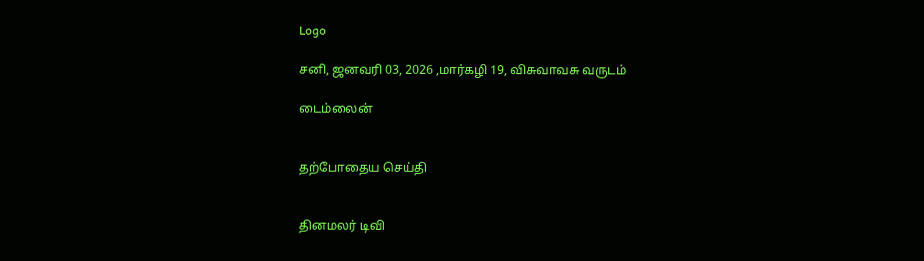Logo

சனி, ஜனவரி 03, 2026 ,மார்கழி 19, விசுவாவசு வருடம்

டைம்லைன்


தற்போதைய செய்தி


தினமலர் டிவி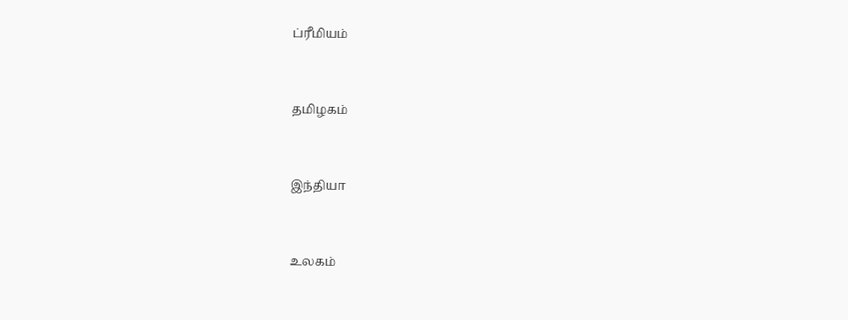ப்ரீமியம்


தமிழகம்


இந்தியா


உலகம்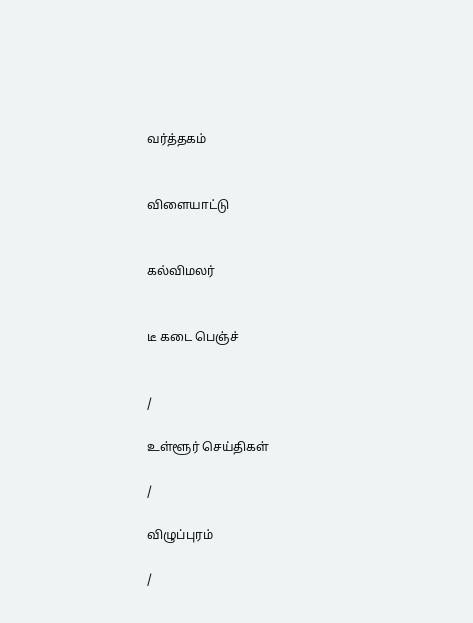வர்த்தகம்


விளையாட்டு


கல்விமலர்


டீ கடை பெஞ்ச்


/

உள்ளூர் செய்திகள்

/

விழுப்புரம்

/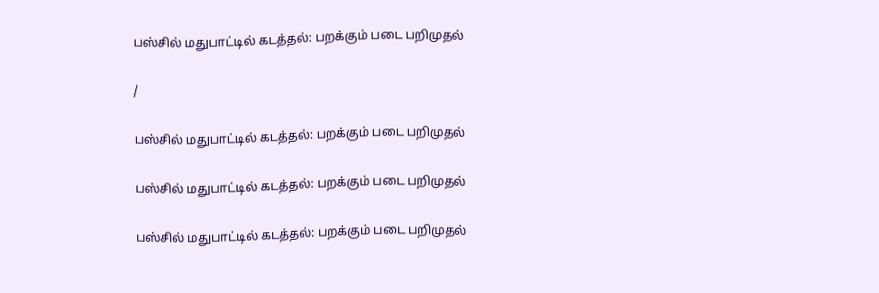பஸ்சில் மதுபாட்டில் கடத்தல்: பறக்கும் படை பறிமுதல்

/

பஸ்சில் மதுபாட்டில் கடத்தல்: பறக்கும் படை பறிமுதல்

பஸ்சில் மதுபாட்டில் கடத்தல்: பறக்கும் படை பறிமுதல்

பஸ்சில் மதுபாட்டில் கடத்தல்: பறக்கும் படை பறிமுதல்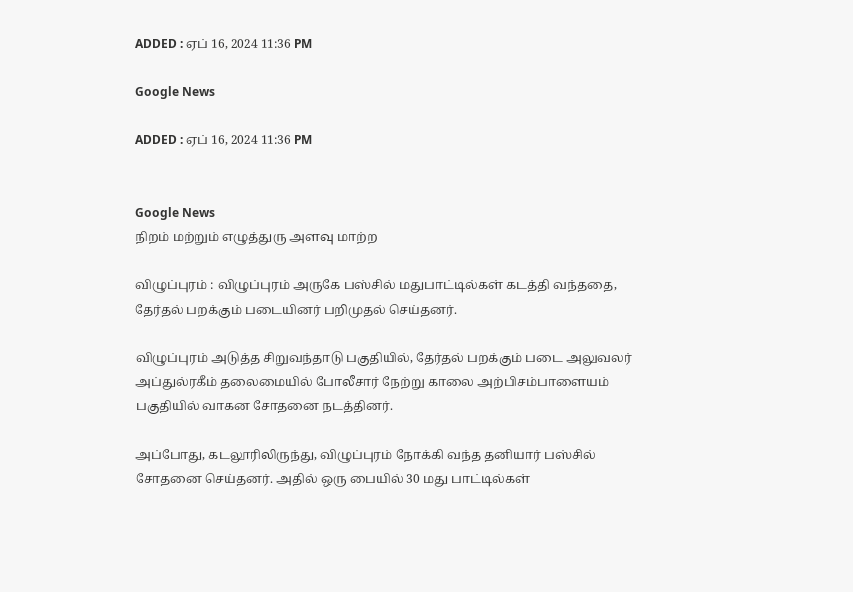ADDED : ஏப் 16, 2024 11:36 PM

Google News

ADDED : ஏப் 16, 2024 11:36 PM


Google News
நிறம் மற்றும் எழுத்துரு அளவு மாற்ற

விழுப்புரம் : விழுப்புரம் அருகே பஸ்சில் மதுபாட்டில்கள் கடத்தி வந்ததை, தேர்தல் பறக்கும் படையினர் பறிமுதல் செய்தனர்.

விழுப்புரம் அடுத்த சிறுவந்தாடு பகுதியில், தேர்தல் பறக்கும் படை அலுவலர் அப்துல்ரகீம் தலைமையில் போலீசார் நேற்று காலை அற்பிசம்பாளையம் பகுதியில் வாகன சோதனை நடத்தினர்.

அப்போது, கடலூரிலிருந்து, விழுப்புரம் நோக்கி வந்த தனியார் பஸ்சில் சோதனை செய்தனர். அதில் ஒரு பையில் 30 மது பாட்டில்கள்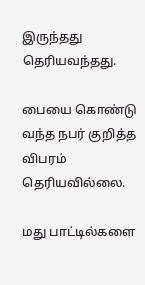இருந்தது தெரியவந்தது.

பையை கொண்டு வந்த நபர் குறித்த விபரம் தெரியவில்லை.

மது பாட்டில்களை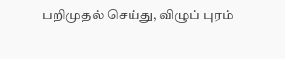பறிமுதல் செய்து, விழுப் புரம்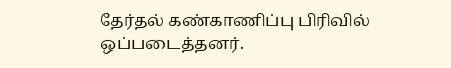தேர்தல் கண்காணிப்பு பிரிவில் ஒப்படைத்தனர்.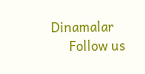Dinamalar
      Follow us